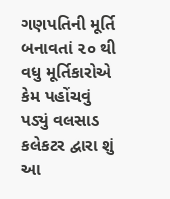ગણપતિની મૂર્તિ બનાવતાં ૨૦ થી વધુ મૂર્તિકારોએ કેમ પહોંચવું પડ્યું વલસાડ કલેકટર દ્વારા શું આ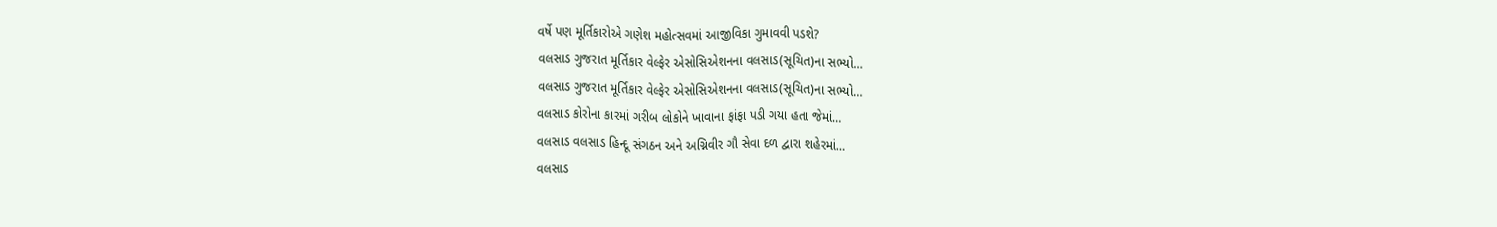વર્ષે પણ મૂર્તિકારોએ ગણેશ મહોત્સવમાં આજીવિકા ગુમાવવી પડશે?
વલસાડ ગુજરાત મૂર્તિકાર વેલ્ફેર એસોસિએશનના વલસાડ(સૂચિત)ના સભ્યો…
વલસાડ ગુજરાત મૂર્તિકાર વેલ્ફેર એસોસિએશનના વલસાડ(સૂચિત)ના સભ્યો…
વલસાડ કોરોના કારમાં ગરીબ લોકોને ખાવાના ફાંફા પડી ગયા હતા જેમાં…
વલસાડ વલસાડ હિન્દૂ સંગઠન અને અગ્નિવીર ગૌ સેવા દળ દ્વારા શહેરમાં…
વલસાડ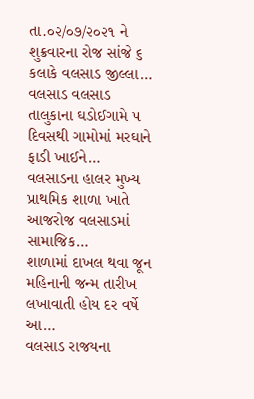તા.૦૨/૦૭/૨૦૨૧ ને શુક્રવારના રોજ સાંજે ૬ કલાકે વલસાડ જીલ્લા…
વલસાડ વલસાડ તાલુકાના ઘડોઈગામે ૫ દિવસથી ગામોમાં મરઘાને ફાડી ખાઈને…
વલસાડના હાલર મુખ્ય પ્રાથમિક શાળા ખાતે આજરોજ વલસાડમાં સામાજિક…
શાળામાં દાખલ થવા જૂન મહિનાની જન્મ તારીખ લખાવાતી હોય દર વર્ષે આ…
વલસાડ રાજયના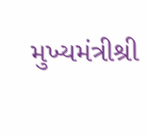મુખ્યમંત્રીશ્રી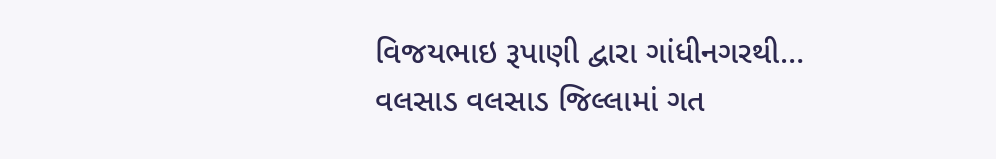વિજયભાઇ રૂપાણી દ્વારા ગાંધીનગરથી…
વલસાડ વલસાડ જિલ્લામાં ગત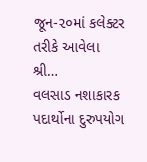જૂન-૨૦માં કલેક્ટર તરીકે આવેલા શ્રી…
વલસાડ નશાકારક પદાર્થોના દુરુપયોગ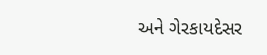અને ગેરકાયદેસર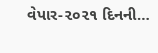વેપાર-૨૦૨૧ દિનની…